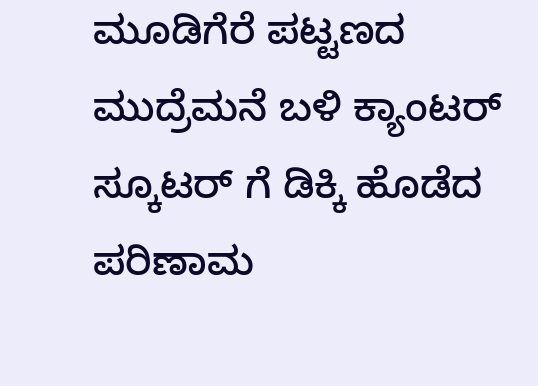ಮೂಡಿಗೆರೆ ಪಟ್ಟಣದ ಮುದ್ರೆಮನೆ ಬಳಿ ಕ್ಯಾಂಟರ್ ಸ್ಕೂಟರ್ ಗೆ ಡಿಕ್ಕಿ ಹೊಡೆದ ಪರಿಣಾಮ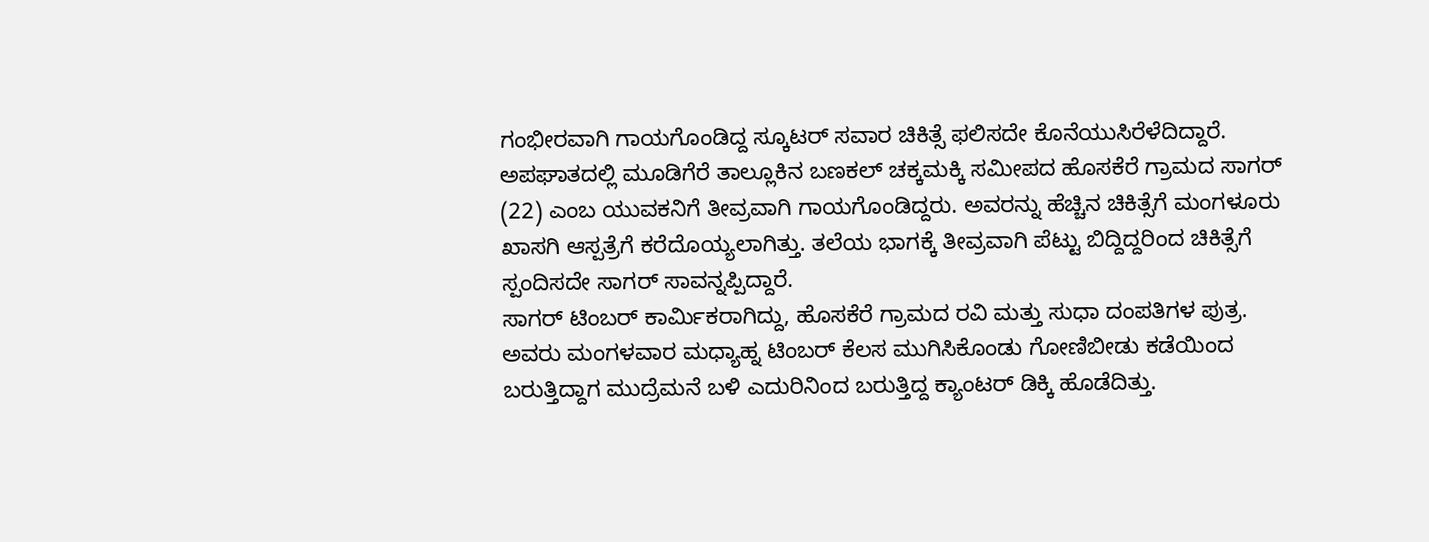ಗಂಭೀರವಾಗಿ ಗಾಯಗೊಂಡಿದ್ದ ಸ್ಕೂಟರ್ ಸವಾರ ಚಿಕಿತ್ಸೆ ಫಲಿಸದೇ ಕೊನೆಯುಸಿರೆಳೆದಿದ್ದಾರೆ.
ಅಪಘಾತದಲ್ಲಿ ಮೂಡಿಗೆರೆ ತಾಲ್ಲೂಕಿನ ಬಣಕಲ್ ಚಕ್ಕಮಕ್ಕಿ ಸಮೀಪದ ಹೊಸಕೆರೆ ಗ್ರಾಮದ ಸಾಗರ್ (22) ಎಂಬ ಯುವಕನಿಗೆ ತೀವ್ರವಾಗಿ ಗಾಯಗೊಂಡಿದ್ದರು. ಅವರನ್ನು ಹೆಚ್ಚಿನ ಚಿಕಿತ್ಸೆಗೆ ಮಂಗಳೂರು ಖಾಸಗಿ ಆಸ್ಪತ್ರೆಗೆ ಕರೆದೊಯ್ಯಲಾಗಿತ್ತು. ತಲೆಯ ಭಾಗಕ್ಕೆ ತೀವ್ರವಾಗಿ ಪೆಟ್ಟು ಬಿದ್ದಿದ್ದರಿಂದ ಚಿಕಿತ್ಸೆಗೆ ಸ್ಪಂದಿಸದೇ ಸಾಗರ್ ಸಾವನ್ನಪ್ಪಿದ್ದಾರೆ.
ಸಾಗರ್ ಟಿಂಬರ್ ಕಾರ್ಮಿಕರಾಗಿದ್ದು, ಹೊಸಕೆರೆ ಗ್ರಾಮದ ರವಿ ಮತ್ತು ಸುಧಾ ದಂಪತಿಗಳ ಪುತ್ರ. ಅವರು ಮಂಗಳವಾರ ಮಧ್ಯಾಹ್ನ ಟಿಂಬರ್ ಕೆಲಸ ಮುಗಿಸಿಕೊಂಡು ಗೋಣಿಬೀಡು ಕಡೆಯಿಂದ ಬರುತ್ತಿದ್ದಾಗ ಮುದ್ರೆಮನೆ ಬಳಿ ಎದುರಿನಿಂದ ಬರುತ್ತಿದ್ದ ಕ್ಯಾಂಟರ್ ಡಿಕ್ಕಿ ಹೊಡೆದಿತ್ತು.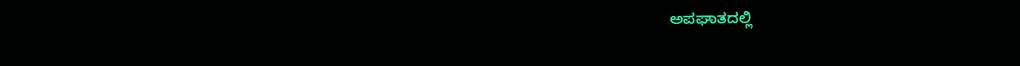ಅಪಘಾತದಲ್ಲಿ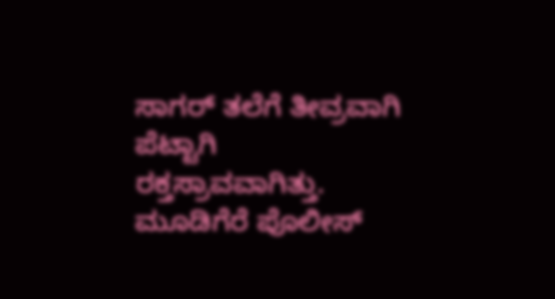ಸಾಗರ್ ತಲೆಗೆ ತೀವ್ರವಾಗಿ ಪೆಟ್ಟಾಗಿ ರಕ್ತಸ್ರಾವವಾಗಿತ್ತು.
ಮೂಡಿಗೆರೆ ಪೊಲೀಸ್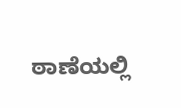ಠಾಣೆಯಲ್ಲಿ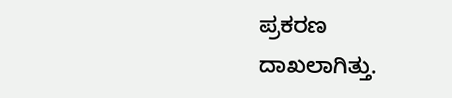ಪ್ರಕರಣ ದಾಖಲಾಗಿತ್ತು.